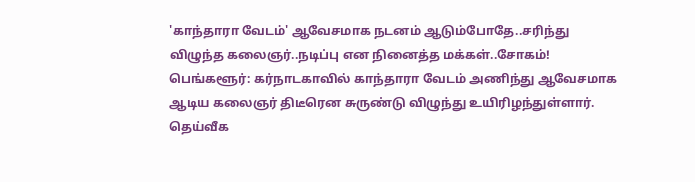'காந்தாரா வேடம்' ஆவேசமாக நடனம் ஆடும்போதே..சரிந்து விழுந்த கலைஞர்..நடிப்பு என நினைத்த மக்கள்..சோகம்!
பெங்களூர்: கர்நாடகாவில் காந்தாரா வேடம் அணிந்து ஆவேசமாக ஆடிய கலைஞர் திடீரென சுருண்டு விழுந்து உயிரிழந்துள்ளார். தெய்வீக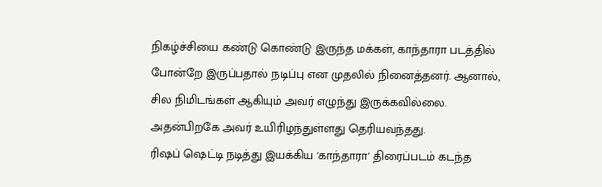நிகழ்ச்சியை கண்டு கொண்டு இருந்த மக்கள், காந்தாரா படத்தில் போன்றே இருப்பதால் நடிப்பு என முதலில் நினைத்தனர். ஆனால், சில நிமிடங்கள் ஆகியும் அவர் எழுந்து இருக்கவில்லை. அதன்பிறகே அவர் உயிரிழந்துள்ளது தெரியவந்தது.
ரிஷப் ஷெட்டி நடித்து இயக்கிய 'காந்தாரா' திரைப்படம் கடந்த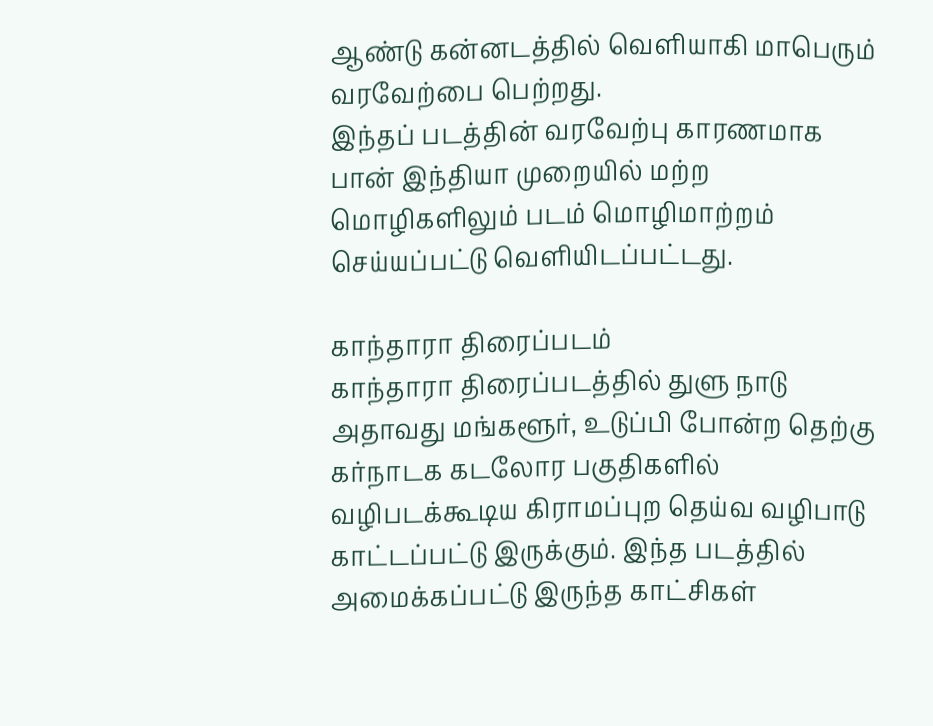ஆண்டு கன்னடத்தில் வெளியாகி மாபெரும் வரவேற்பை பெற்றது.
இந்தப் படத்தின் வரவேற்பு காரணமாக பான் இந்தியா முறையில் மற்ற மொழிகளிலும் படம் மொழிமாற்றம் செய்யப்பட்டு வெளியிடப்பட்டது.

காந்தாரா திரைப்படம்
காந்தாரா திரைப்படத்தில் துளு நாடு அதாவது மங்களூர், உடுப்பி போன்ற தெற்கு கர்நாடக கடலோர பகுதிகளில் வழிபடக்கூடிய கிராமப்புற தெய்வ வழிபாடு காட்டப்பட்டு இருக்கும். இந்த படத்தில் அமைக்கப்பட்டு இருந்த காட்சிகள்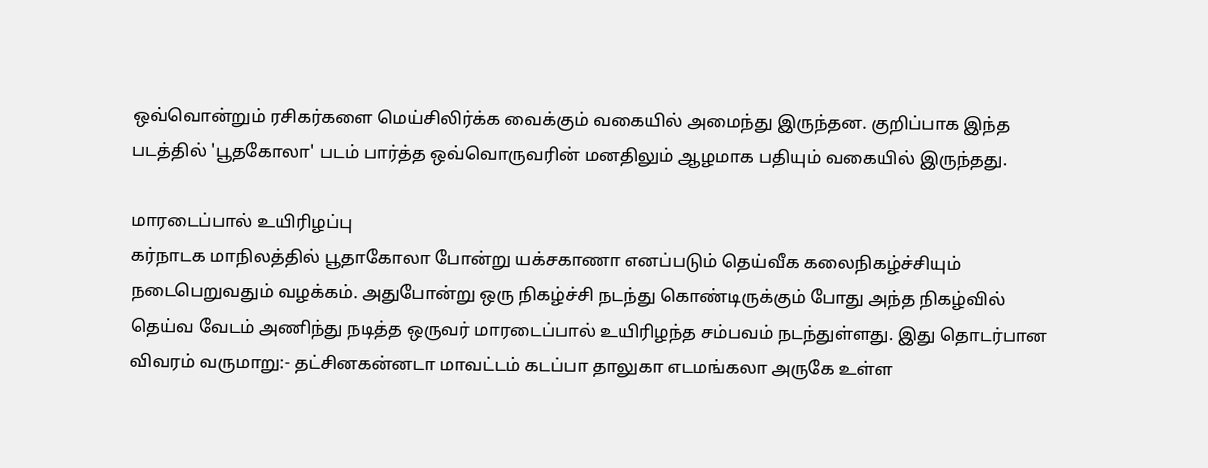ஒவ்வொன்றும் ரசிகர்களை மெய்சிலிர்க்க வைக்கும் வகையில் அமைந்து இருந்தன. குறிப்பாக இந்த படத்தில் 'பூதகோலா' படம் பார்த்த ஒவ்வொருவரின் மனதிலும் ஆழமாக பதியும் வகையில் இருந்தது.

மாரடைப்பால் உயிரிழப்பு
கர்நாடக மாநிலத்தில் பூதாகோலா போன்று யக்சகாணா எனப்படும் தெய்வீக கலைநிகழ்ச்சியும் நடைபெறுவதும் வழக்கம். அதுபோன்று ஒரு நிகழ்ச்சி நடந்து கொண்டிருக்கும் போது அந்த நிகழ்வில் தெய்வ வேடம் அணிந்து நடித்த ஒருவர் மாரடைப்பால் உயிரிழந்த சம்பவம் நடந்துள்ளது. இது தொடர்பான விவரம் வருமாறு:- தட்சினகன்னடா மாவட்டம் கடப்பா தாலுகா எடமங்கலா அருகே உள்ள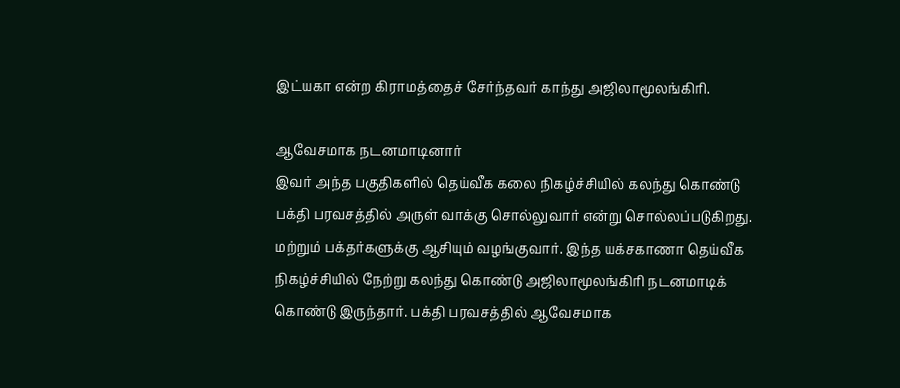இட்யகா என்ற கிராமத்தைச் சேர்ந்தவர் காந்து அஜிலாமூலங்கிரி.

ஆவேசமாக நடனமாடினார்
இவர் அந்த பகுதிகளில் தெய்வீக கலை நிகழ்ச்சியில் கலந்து கொண்டு பக்தி பரவசத்தில் அருள் வாக்கு சொல்லுவார் என்று சொல்லப்படுகிறது. மற்றும் பக்தர்களுக்கு ஆசியும் வழங்குவார். இந்த யக்சகாணா தெய்வீக நிகழ்ச்சியில் நேற்று கலந்து கொண்டு அஜிலாமூலங்கிரி நடனமாடிக் கொண்டு இருந்தார். பக்தி பரவசத்தில் ஆவேசமாக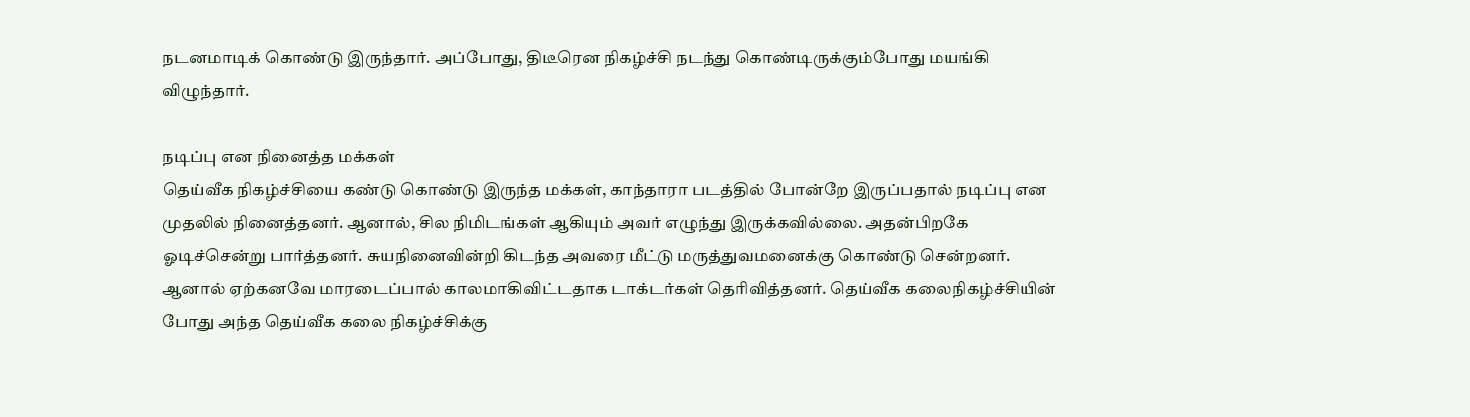நடனமாடிக் கொண்டு இருந்தார். அப்போது, திடீரென நிகழ்ச்சி நடந்து கொண்டிருக்கும்போது மயங்கி விழுந்தார்.

நடிப்பு என நினைத்த மக்கள்
தெய்வீக நிகழ்ச்சியை கண்டு கொண்டு இருந்த மக்கள், காந்தாரா படத்தில் போன்றே இருப்பதால் நடிப்பு என முதலில் நினைத்தனர். ஆனால், சில நிமிடங்கள் ஆகியும் அவர் எழுந்து இருக்கவில்லை. அதன்பிறகே ஓடிச்சென்று பார்த்தனர். சுயநினைவின்றி கிடந்த அவரை மீட்டு மருத்துவமனைக்கு கொண்டு சென்றனர். ஆனால் ஏற்கனவே மாரடைப்பால் காலமாகிவிட்டதாக டாக்டர்கள் தெரிவித்தனர். தெய்வீக கலைநிகழ்ச்சியின் போது அந்த தெய்வீக கலை நிகழ்ச்சிக்கு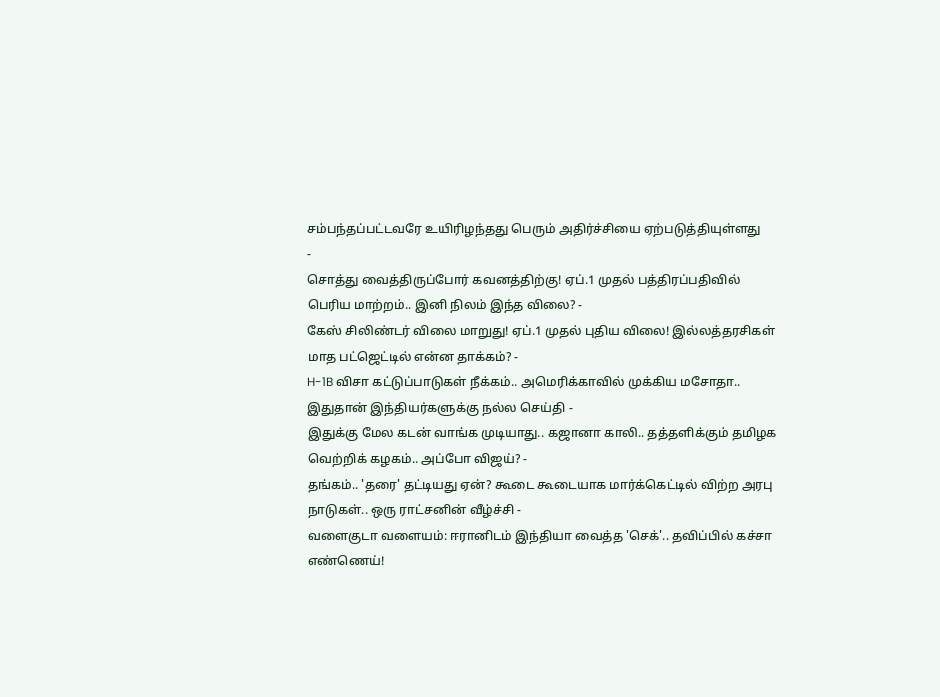சம்பந்தப்பட்டவரே உயிரிழந்தது பெரும் அதிர்ச்சியை ஏற்படுத்தியுள்ளது
-
சொத்து வைத்திருப்போர் கவனத்திற்கு! ஏப்.1 முதல் பத்திரப்பதிவில் பெரிய மாற்றம்.. இனி நிலம் இந்த விலை? -
கேஸ் சிலிண்டர் விலை மாறுது! ஏப்.1 முதல் புதிய விலை! இல்லத்தரசிகள் மாத பட்ஜெட்டில் என்ன தாக்கம்? -
H-1B விசா கட்டுப்பாடுகள் நீக்கம்.. அமெரிக்காவில் முக்கிய மசோதா.. இதுதான் இந்தியர்களுக்கு நல்ல செய்தி -
இதுக்கு மேல கடன் வாங்க முடியாது.. கஜானா காலி.. தத்தளிக்கும் தமிழக வெற்றிக் கழகம்.. அப்போ விஜய்? -
தங்கம்.. 'தரை' தட்டியது ஏன்? கூடை கூடையாக மார்க்கெட்டில் விற்ற அரபு நாடுகள்.. ஒரு ராட்சனின் வீழ்ச்சி -
வளைகுடா வளையம்: ஈரானிடம் இந்தியா வைத்த 'செக்'.. தவிப்பில் கச்சா எண்ணெய்!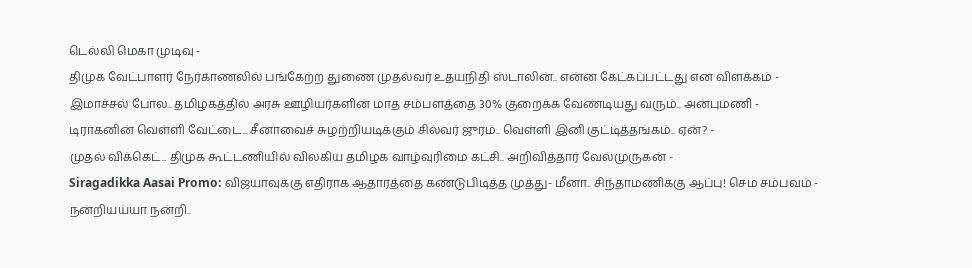டெல்லி மெகா முடிவு -
திமுக வேட்பாளர் நேர்காணலில் பங்கேற்ற துணை முதல்வர் உதயநிதி ஸ்டாலின்.. என்ன கேட்கப்பட்டது என விளக்கம் -
இமாச்சல் போல.. தமிழகத்தில் அரசு ஊழியர்களின் மாத சம்பளத்தை 30% குறைக்க வேண்டியது வரும்.. அன்புமணி -
டிராகனின் வெள்ளி வேட்டை.. சீனாவைச் சுழற்றியடிக்கும் சில்வர் ஜுரம்.. வெள்ளி இனி குட்டித்தங்கம்.. ஏன்? -
முதல் விக்கெட்.. திமுக கூட்டணியில் விலகிய தமிழக வாழ்வுரிமை கட்சி.. அறிவித்தார் வேல்முருகன் -
Siragadikka Aasai Promo: விஜயாவுக்கு எதிராக ஆதாரத்தை கண்டுபிடித்த முத்து- மீனா.. சிந்தாமணிக்கு ஆப்பு! செம சம்பவம் -
நன்றியய்யா நன்றி..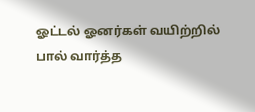ஓட்டல் ஓனர்கள் வயிற்றில் பால் வார்த்த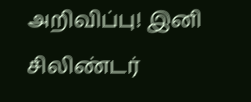அறிவிப்பு! இனி சிலிண்டர்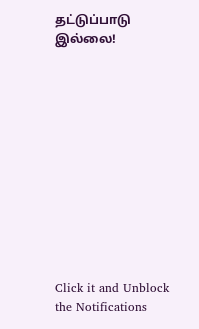தட்டுப்பாடு இல்லை!












Click it and Unblock the Notifications